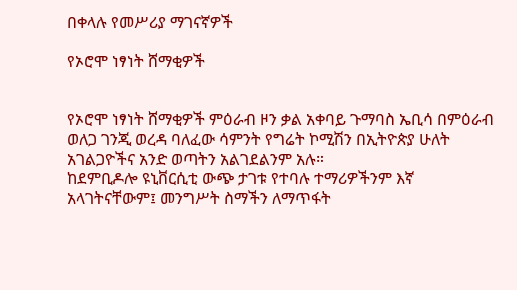በቀላሉ የመሥሪያ ማገናኛዎች

የኦሮሞ ነፃነት ሸማቂዎች


የኦሮሞ ነፃነት ሸማቂዎች ምዕራብ ዞን ቃል አቀባይ ጉማባስ ኤቢሳ በምዕራብ ወለጋ ገንጂ ወረዳ ባለፈው ሳምንት የግሬት ኮሚሽን በኢትዮጵያ ሁለት አገልጋዮችና አንድ ወጣትን አልገደልንም አሉ።
ከደምቢዶሎ ዩኒቨርሲቲ ውጭ ታገቱ የተባሉ ተማሪዎችንም እኛ አላገትናቸውም፤ መንግሥት ስማችን ለማጥፋት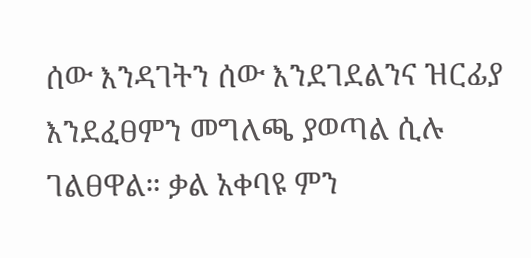ሰው እንዳገትን ሰው እንደገደልንና ዝርፊያ እንደፈፀምን መግለጫ ያወጣል ሲሉ ገልፀዋል። ቃል አቀባዩ ምን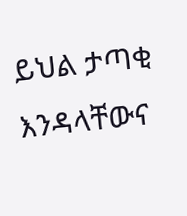ይህል ታጣቂ እንዳላቸውና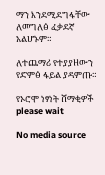ማን እንደሚደግፋቸው ለመግለፅ ፈቃደኛ አልሆኑም።

ለተጨማሪ የተያያዘውን የድምፅ ፋይል ያዳምጡ።

የኦሮሞ ነፃነት ሸማቂዎች
please wait

No media source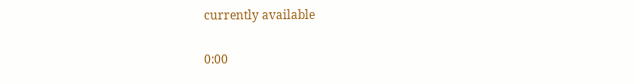currently available

0:00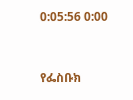0:05:56 0:00


የፌስቡክ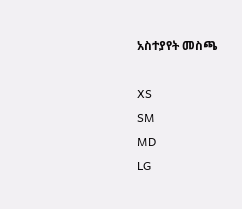አስተያየት መስጫ

XS
SM
MD
LG